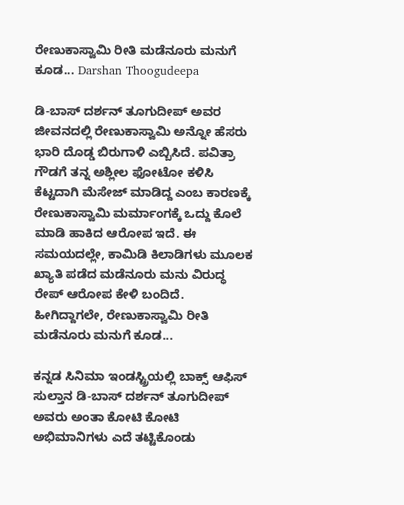ರೇಣುಕಾಸ್ವಾಮಿ ರೀತಿ ಮಡೆನೂರು ಮನುಗೆ ಕೂಡ... Darshan Thoogudeepa

ಡಿ-ಬಾಸ್ ದರ್ಶನ್ ತೂಗುದೀಪ್ ಅವರ ಜೀವನದಲ್ಲಿ ರೇಣುಕಾಸ್ವಾಮಿ ಅನ್ನೋ ಹೆಸರು ಭಾರಿ ದೊಡ್ಡ ಬಿರುಗಾಳಿ ಎಬ್ಬಿಸಿದೆ. ಪವಿತ್ರಾ ಗೌಡಗೆ ತನ್ನ ಅಶ್ಲೀಲ ಫೋಟೋ ಕಳಿಸಿ ಕೆಟ್ಟದಾಗಿ ಮೆಸೇಜ್ ಮಾಡಿದ್ದ ಎಂಬ ಕಾರಣಕ್ಕೆ ರೇಣುಕಾಸ್ವಾಮಿ ಮರ್ಮಾಂಗಕ್ಕೆ ಒದ್ದು ಕೊಲೆ ಮಾಡಿ ಹಾಕಿದ ಆರೋಪ ಇದೆ. ಈ ಸಮಯದಲ್ಲೇ, ಕಾಮಿಡಿ ಕಿಲಾಡಿಗಳು ಮೂಲಕ ಖ್ಯಾತಿ ಪಡೆದ ಮಡೆನೂರು ಮನು ವಿರುದ್ಧ ರೇಪ್ ಆರೋಪ ಕೇಳಿ ಬಂದಿದೆ. ಹೀಗಿದ್ದಾಗಲೇ, ರೇಣುಕಾಸ್ವಾಮಿ ರೀತಿ ಮಡೆನೂರು ಮನುಗೆ ಕೂಡ...

ಕನ್ನಡ ಸಿನಿಮಾ ಇಂಡಸ್ಟ್ರಿಯಲ್ಲಿ ಬಾಕ್ಸ್ ಆಫಿಸ್ ಸುಲ್ತಾನ ಡಿ-ಬಾಸ್ ದರ್ಶನ್ ತೂಗುದೀಪ್ ಅವರು ಅಂತಾ ಕೋಟಿ ಕೋಟಿ ಅಭಿಮಾನಿಗಳು ಎದೆ ತಟ್ಟಿಕೊಂಡು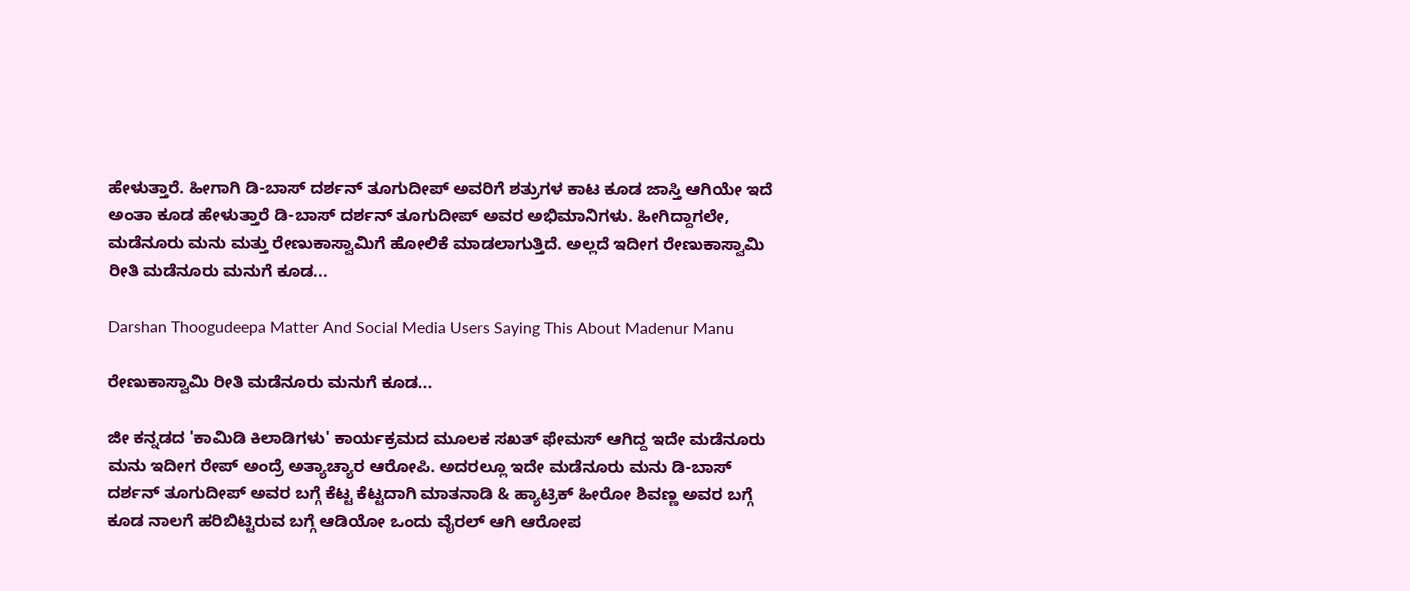ಹೇಳುತ್ತಾರೆ. ಹೀಗಾಗಿ ಡಿ-ಬಾಸ್ ದರ್ಶನ್ ತೂಗುದೀಪ್ ಅವರಿಗೆ ಶತ್ರುಗಳ ಕಾಟ ಕೂಡ ಜಾಸ್ತಿ ಆಗಿಯೇ ಇದೆ ಅಂತಾ ಕೂಡ ಹೇಳುತ್ತಾರೆ ಡಿ-ಬಾಸ್ ದರ್ಶನ್ ತೂಗುದೀಪ್ ಅವರ ಅಭಿಮಾನಿಗಳು. ಹೀಗಿದ್ದಾಗಲೇ, ಮಡೆನೂರು ಮನು ಮತ್ತು ರೇಣುಕಾಸ್ವಾಮಿಗೆ ಹೋಲಿಕೆ ಮಾಡಲಾಗುತ್ತಿದೆ. ಅಲ್ಲದೆ ಇದೀಗ ರೇಣುಕಾಸ್ವಾಮಿ ರೀತಿ ಮಡೆನೂರು ಮನುಗೆ ಕೂಡ...

Darshan Thoogudeepa Matter And Social Media Users Saying This About Madenur Manu

ರೇಣುಕಾಸ್ವಾಮಿ ರೀತಿ ಮಡೆನೂರು ಮನುಗೆ ಕೂಡ...

ಜೀ ಕನ್ನಡದ 'ಕಾಮಿಡಿ ಕಿಲಾಡಿಗಳು' ಕಾರ್ಯಕ್ರಮದ ಮೂಲಕ ಸಖತ್ ಫೇಮಸ್ ಆಗಿದ್ದ ಇದೇ ಮಡೆನೂರು ಮನು ಇದೀಗ ರೇಪ್ ಅಂದ್ರೆ ಅತ್ಯಾಚ್ಯಾರ ಆರೋಪಿ. ಅದರಲ್ಲೂ ಇದೇ ಮಡೆನೂರು ಮನು ಡಿ-ಬಾಸ್ ದರ್ಶನ್ ತೂಗುದೀಪ್ ಅವರ ಬಗ್ಗೆ ಕೆಟ್ಟ ಕೆಟ್ಟದಾಗಿ ಮಾತನಾಡಿ & ಹ್ಯಾಟ್ರಿಕ್ ಹೀರೋ ಶಿವಣ್ಣ ಅವರ ಬಗ್ಗೆ ಕೂಡ ನಾಲಗೆ ಹರಿಬಿಟ್ಟಿರುವ ಬಗ್ಗೆ ಆಡಿಯೋ ಒಂದು ವೈರಲ್ ಆಗಿ ಆರೋಪ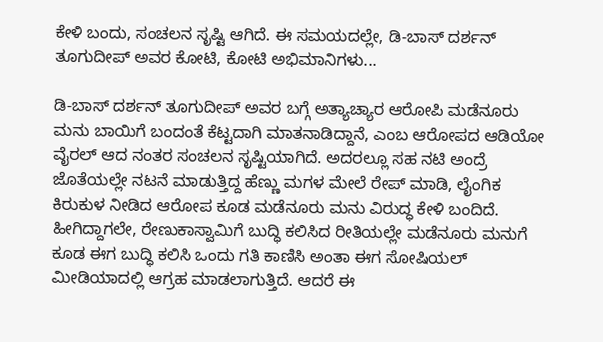ಕೇಳಿ ಬಂದು, ಸಂಚಲನ ಸೃಷ್ಟಿ ಆಗಿದೆ. ಈ ಸಮಯದಲ್ಲೇ, ಡಿ-ಬಾಸ್ ದರ್ಶನ್ ತೂಗುದೀಪ್ ಅವರ ಕೋಟಿ, ಕೋಟಿ ಅಭಿಮಾನಿಗಳು...

ಡಿ-ಬಾಸ್ ದರ್ಶನ್ ತೂಗುದೀಪ್ ಅವರ ಬಗ್ಗೆ ಅತ್ಯಾಚ್ಯಾರ ಆರೋಪಿ ಮಡೆನೂರು ಮನು ಬಾಯಿಗೆ ಬಂದಂತೆ ಕೆಟ್ಟದಾಗಿ ಮಾತನಾಡಿದ್ದಾನೆ, ಎಂಬ ಆರೋಪದ ಆಡಿಯೋ ವೈರಲ್ ಆದ ನಂತರ ಸಂಚಲನ ಸೃಷ್ಟಿಯಾಗಿದೆ. ಅದರಲ್ಲೂ ಸಹ ನಟಿ ಅಂದ್ರೆ ಜೊತೆಯಲ್ಲೇ ನಟನೆ ಮಾಡುತ್ತಿದ್ದ ಹೆಣ್ಣು ಮಗಳ ಮೇಲೆ ರೇಪ್ ಮಾಡಿ, ಲೈಂಗಿಕ ಕಿರುಕುಳ ನೀಡಿದ ಆರೋಪ ಕೂಡ ಮಡೆನೂರು ಮನು ವಿರುದ್ಧ ಕೇಳಿ ಬಂದಿದೆ. ಹೀಗಿದ್ದಾಗಲೇ, ರೇಣುಕಾಸ್ವಾಮಿಗೆ ಬುದ್ಧಿ ಕಲಿಸಿದ ರೀತಿಯಲ್ಲೇ ಮಡೆನೂರು ಮನುಗೆ ಕೂಡ ಈಗ ಬುದ್ಧಿ ಕಲಿಸಿ ಒಂದು ಗತಿ ಕಾಣಿಸಿ ಅಂತಾ ಈಗ ಸೋಷಿಯಲ್ ಮೀಡಿಯಾದಲ್ಲಿ ಆಗ್ರಹ ಮಾಡಲಾಗುತ್ತಿದೆ. ಆದರೆ ಈ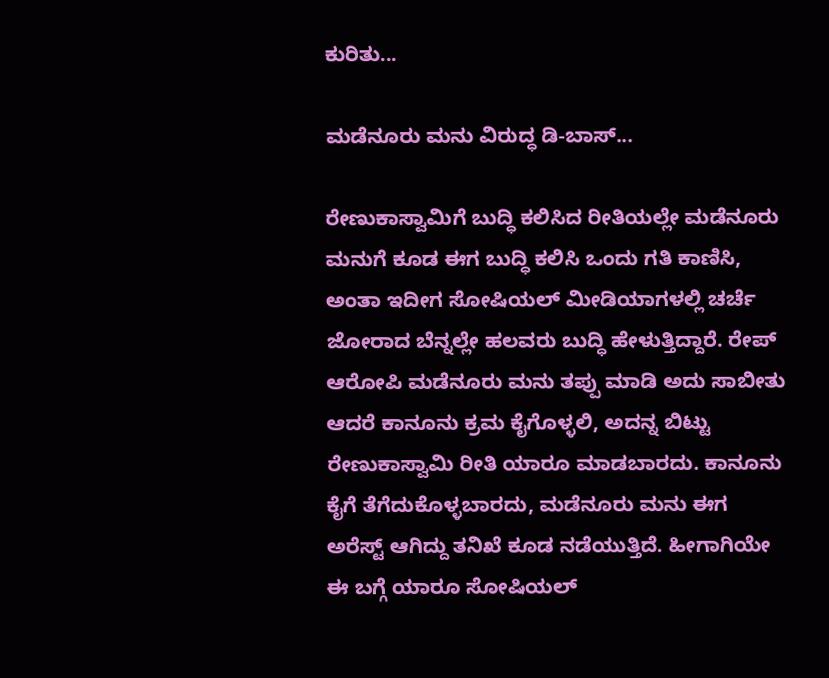ಕುರಿತು...

ಮಡೆನೂರು ಮನು ವಿರುದ್ಧ ಡಿ-ಬಾಸ್...

ರೇಣುಕಾಸ್ವಾಮಿಗೆ ಬುದ್ಧಿ ಕಲಿಸಿದ ರೀತಿಯಲ್ಲೇ ಮಡೆನೂರು ಮನುಗೆ ಕೂಡ ಈಗ ಬುದ್ಧಿ ಕಲಿಸಿ ಒಂದು ಗತಿ ಕಾಣಿಸಿ, ಅಂತಾ ಇದೀಗ ಸೋಷಿಯಲ್ ಮೀಡಿಯಾಗಳಲ್ಲಿ ಚರ್ಚೆ ಜೋರಾದ ಬೆನ್ನಲ್ಲೇ ಹಲವರು ಬುದ್ಧಿ ಹೇಳುತ್ತಿದ್ದಾರೆ. ರೇಪ್ ಆರೋಪಿ ಮಡೆನೂರು ಮನು ತಪ್ಪು ಮಾಡಿ ಅದು ಸಾಬೀತು ಆದರೆ ಕಾನೂನು ಕ್ರಮ ಕೈಗೊಳ್ಳಲಿ, ಅದನ್ನ ಬಿಟ್ಟು ರೇಣುಕಾಸ್ವಾಮಿ ರೀತಿ ಯಾರೂ ಮಾಡಬಾರದು. ಕಾನೂನು ಕೈಗೆ ತೆಗೆದುಕೊಳ್ಳಬಾರದು, ಮಡೆನೂರು ಮನು ಈಗ ಅರೆಸ್ಟ್ ಆಗಿದ್ದು ತನಿಖೆ ಕೂಡ ನಡೆಯುತ್ತಿದೆ. ಹೀಗಾಗಿಯೇ ಈ ಬಗ್ಗೆ ಯಾರೂ ಸೋಷಿಯಲ್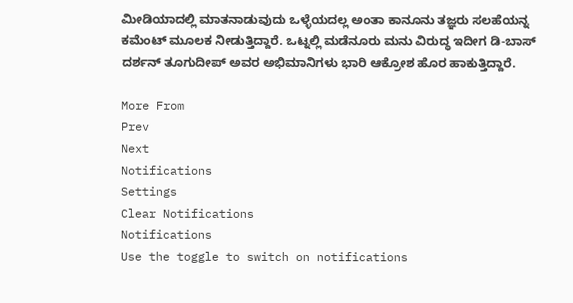ಮೀಡಿಯಾದಲ್ಲಿ ಮಾತನಾಡುವುದು ಒಳ್ಳೆಯದಲ್ಲ ಅಂತಾ ಕಾನೂನು ತಜ್ಞರು ಸಲಹೆಯನ್ನ ಕಮೆಂಟ್ ಮೂಲಕ ನೀಡುತ್ತಿದ್ದಾರೆ. ಒಟ್ನಲ್ಲಿ ಮಡೆನೂರು ಮನು ವಿರುದ್ಧ ಇದೀಗ ಡಿ-ಬಾಸ್ ದರ್ಶನ್ ತೂಗುದೀಪ್ ಅವರ ಅಭಿಮಾನಿಗಳು ಭಾರಿ ಆಕ್ರೋಶ ಹೊರ ಹಾಕುತ್ತಿದ್ದಾರೆ.

More From
Prev
Next
Notifications
Settings
Clear Notifications
Notifications
Use the toggle to switch on notifications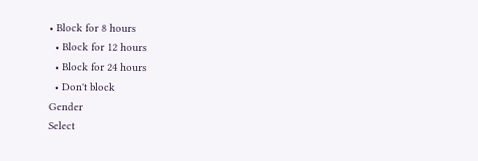• Block for 8 hours
  • Block for 12 hours
  • Block for 24 hours
  • Don't block
Gender
Select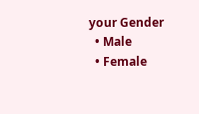your Gender
  • Male
  • Female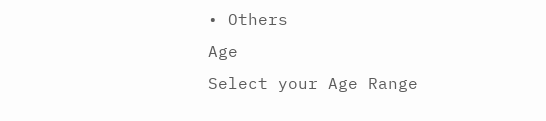• Others
Age
Select your Age Range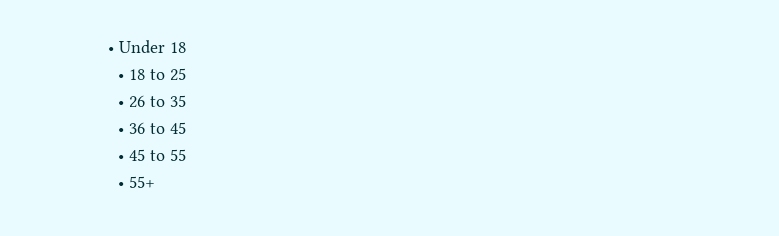• Under 18
  • 18 to 25
  • 26 to 35
  • 36 to 45
  • 45 to 55
  • 55+